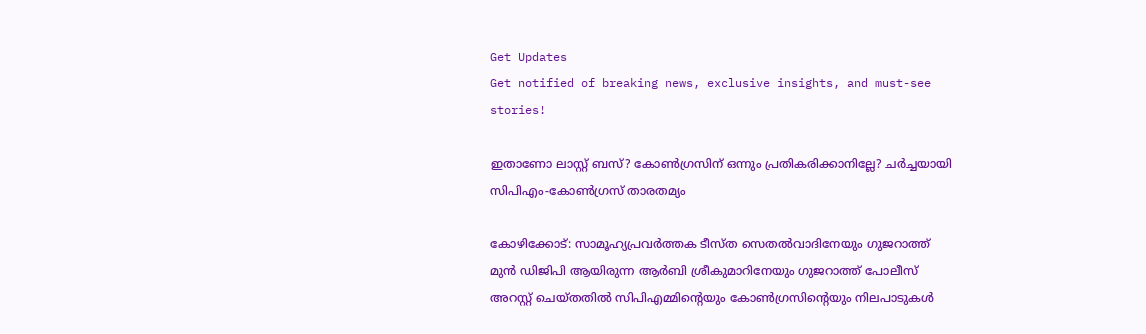Get Updates
Get notified of breaking news, exclusive insights, and must-see stories!

ഇതാണോ ലാസ്റ്റ് ബസ്? കോൺഗ്രസിന് ഒന്നും പ്രതികരിക്കാനില്ലേ? ചർച്ചയായി സിപിഎം-കോൺഗ്രസ് താരതമ്യം

കോഴിക്കോട്: സാമൂഹ്യപ്രവര്‍ത്തക ടീസ്ത സെതല്‍വാദിനേയും ഗുജറാത്ത് മുന്‍ ഡിജിപി ആയിരുന്ന ആർബി ശ്രീകുമാറിനേയും ഗുജറാത്ത് പോലീസ് അറസ്റ്റ് ചെയ്തതില്‍ സിപിഎമ്മിന്റെയും കോണ്‍ഗ്രസിന്റെയും നിലപാടുകള്‍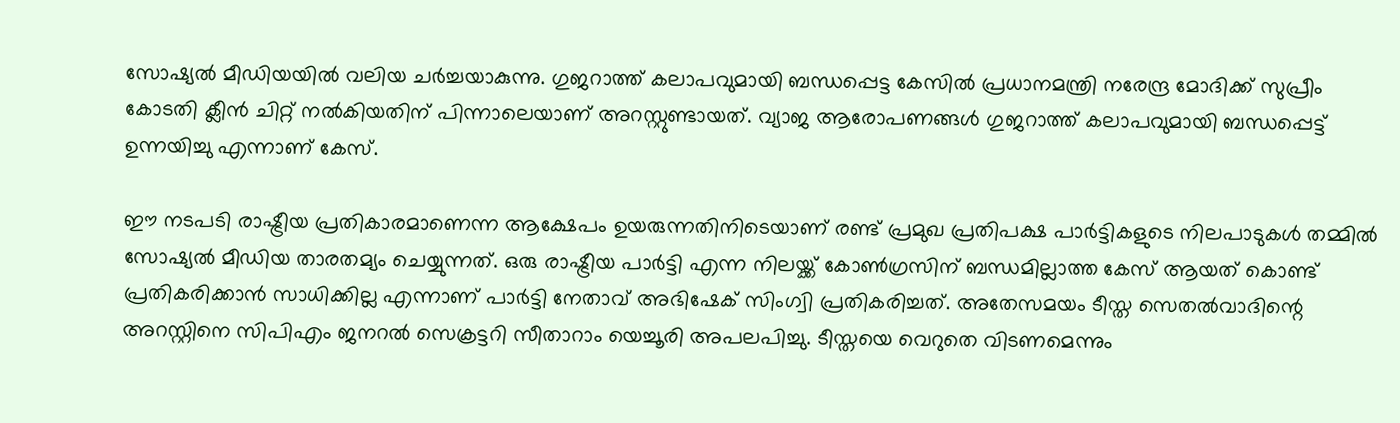സോഷ്യല്‍ മീഡിയയില്‍ വലിയ ചര്‍ച്ചയാകുന്നു. ഗുജറാത്ത് കലാപവുമായി ബന്ധപ്പെട്ട കേസില്‍ പ്രധാനമന്ത്രി നരേന്ദ്ര മോദിക്ക് സുപ്രീം കോടതി ക്ലീന്‍ ചിറ്റ് നല്‍കിയതിന് പിന്നാലെയാണ് അറസ്റ്റുണ്ടായത്. വ്യാജ ആരോപണങ്ങള്‍ ഗുജറാത്ത് കലാപവുമായി ബന്ധപ്പെട്ട് ഉന്നയിച്ചു എന്നാണ് കേസ്.

ഈ നടപടി രാഷ്ട്രീയ പ്രതികാരമാണെന്ന ആക്ഷേപം ഉയരുന്നതിനിടെയാണ് രണ്ട് പ്രമുഖ പ്രതിപക്ഷ പാര്‍ട്ടികളുടെ നിലപാടുകള്‍ തമ്മില്‍ സോഷ്യല്‍ മീഡിയ താരതമ്യം ചെയ്യുന്നത്. ഒരു രാഷ്ട്രീയ പാര്‍ട്ടി എന്ന നിലയ്ക്ക് കോണ്‍ഗ്രസിന് ബന്ധമില്ലാത്ത കേസ് ആയത് കൊണ്ട് പ്രതികരിക്കാന്‍ സാധിക്കില്ല എന്നാണ് പാര്‍ട്ടി നേതാവ് അഭിഷേക് സിംഗ്വി പ്രതികരിച്ചത്. അതേസമയം ടീസ്ത സെതല്‍വാദിന്റെ അറസ്റ്റിനെ സിപിഎം ജനറല്‍ സെക്രട്ടറി സീതാറാം യെച്ചൂരി അപലപിച്ചു. ടീസ്തയെ വെറുതെ വിടണമെന്നും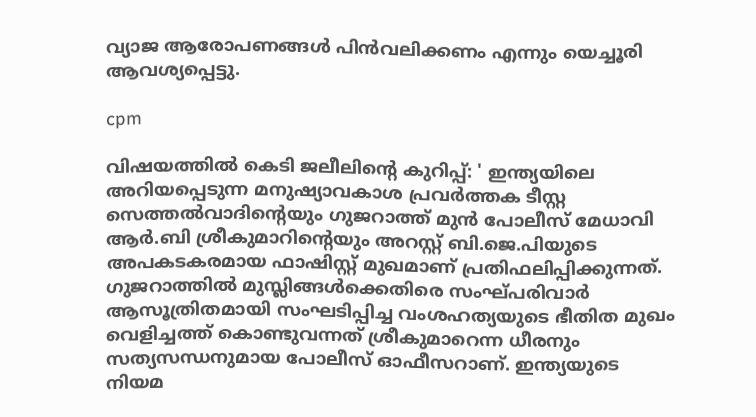വ്യാജ ആരോപണങ്ങള്‍ പിന്‍വലിക്കണം എന്നും യെച്ചൂരി ആവശ്യപ്പെട്ടു.

cpm

വിഷയത്തിൽ കെടി ജലീലിന്റെ കുറിപ്പ്: ' ഇന്ത്യയിലെ അറിയപ്പെടുന്ന മനുഷ്യാവകാശ പ്രവർത്തക ടീസ്റ്റ സെത്തൽവാദിൻ്റെയും ഗുജറാത്ത് മുൻ പോലീസ് മേധാവി ആർ.ബി ശ്രീകുമാറിൻ്റെയും അറസ്റ്റ് ബി.ജെ.പിയുടെ അപകടകരമായ ഫാഷിസ്റ്റ് മുഖമാണ് പ്രതിഫലിപ്പിക്കുന്നത്. ഗുജറാത്തിൽ മുസ്ലിങ്ങൾക്കെതിരെ സംഘ്പരിവാർ ആസൂത്രിതമായി സംഘടിപ്പിച്ച വംശഹത്യയുടെ ഭീതിത മുഖം വെളിച്ചത്ത് കൊണ്ടുവന്നത് ശ്രീകുമാറെന്ന ധീരനും സത്യസന്ധനുമായ പോലീസ് ഓഫീസറാണ്. ഇന്ത്യയുടെ നിയമ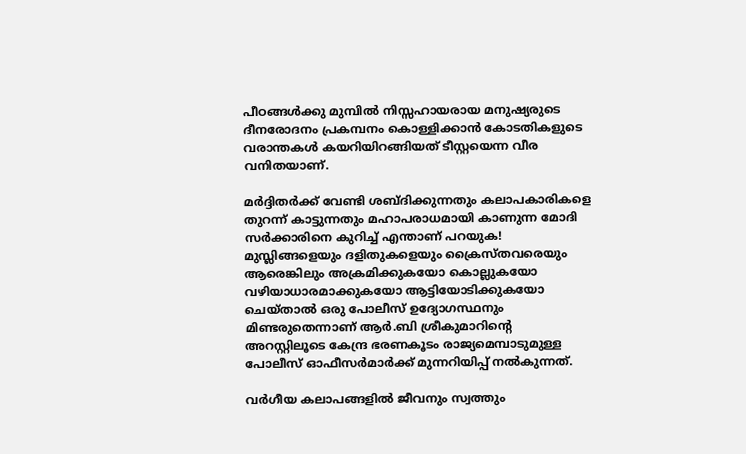പീഠങ്ങൾക്കു മുമ്പിൽ നിസ്സഹായരായ മനുഷ്യരുടെ ദീനരോദനം പ്രകമ്പനം കൊള്ളിക്കാൻ കോടതികളുടെ വരാന്തകൾ കയറിയിറങ്ങിയത് ടീസ്റ്റയെന്ന വീര വനിതയാണ്.

മർദ്ദിതർക്ക് വേണ്ടി ശബ്ദിക്കുന്നതും കലാപകാരികളെ തുറന്ന് കാട്ടുന്നതും മഹാപരാധമായി കാണുന്ന മോദി സർക്കാരിനെ കുറിച്ച് എന്താണ് പറയുക! മുസ്ലിങ്ങളെയും ദളിതുകളെയും ക്രൈസ്തവരെയും ആരെങ്കിലും അക്രമിക്കുകയോ കൊല്ലുകയോ വഴിയാധാരമാക്കുകയോ ആട്ടിയോടിക്കുകയോ ചെയ്താൽ ഒരു പോലീസ് ഉദ്യോഗസ്ഥനും മിണ്ടരുതെന്നാണ് ആർ.ബി ശ്രീകുമാറിൻ്റെ അറസ്റ്റിലൂടെ കേന്ദ്ര ഭരണകൂടം രാജ്യമെമ്പാടുമുള്ള പോലീസ് ഓഫീസർമാർക്ക് മുന്നറിയിപ്പ് നൽകുന്നത്.

വർഗീയ കലാപങ്ങളിൽ ജീവനും സ്വത്തും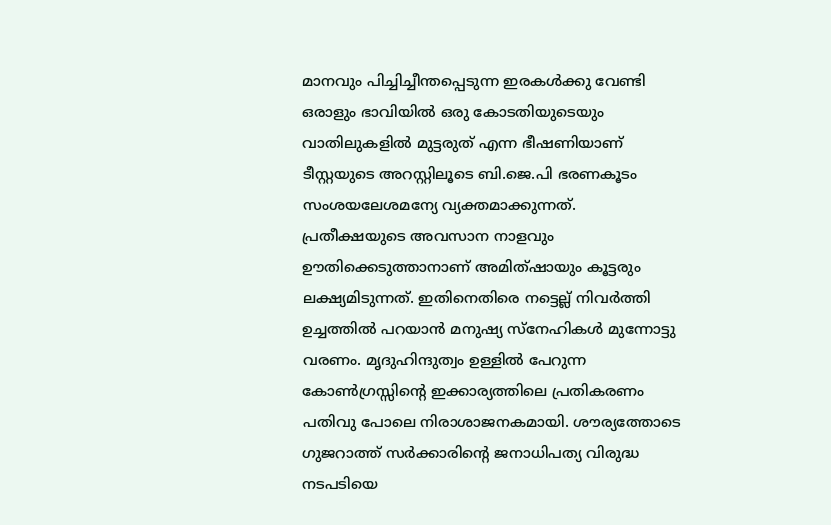മാനവും പിച്ചിച്ചീന്തപ്പെടുന്ന ഇരകൾക്കു വേണ്ടി ഒരാളും ഭാവിയിൽ ഒരു കോടതിയുടെയും വാതിലുകളിൽ മുട്ടരുത് എന്ന ഭീഷണിയാണ് ടീസ്റ്റയുടെ അറസ്റ്റിലൂടെ ബി.ജെ.പി ഭരണകൂടം സംശയലേശമന്യേ വ്യക്തമാക്കുന്നത്. പ്രതീക്ഷയുടെ അവസാന നാളവും ഊതിക്കെടുത്താനാണ് അമിത്ഷായും കൂട്ടരും ലക്ഷ്യമിടുന്നത്. ഇതിനെതിരെ നട്ടെല്ല് നിവർത്തി ഉച്ചത്തിൽ പറയാൻ മനുഷ്യ സ്നേഹികൾ മുന്നോട്ടു വരണം. മൃദുഹിന്ദുത്വം ഉള്ളിൽ പേറുന്ന കോൺഗ്രസ്സിൻ്റെ ഇക്കാര്യത്തിലെ പ്രതികരണം പതിവു പോലെ നിരാശാജനകമായി. ശൗര്യത്തോടെ ഗുജറാത്ത് സർക്കാരിൻ്റെ ജനാധിപത്യ വിരുദ്ധ നടപടിയെ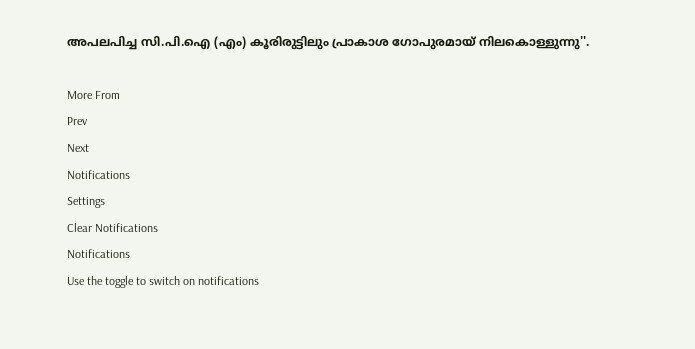അപലപിച്ച സി.പി.ഐ (എം) കൂരിരുട്ടിലും പ്രാകാശ ഗോപുരമായ് നിലകൊള്ളുന്നു''.

More From
Prev
Next
Notifications
Settings
Clear Notifications
Notifications
Use the toggle to switch on notifications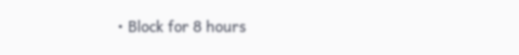• Block for 8 hours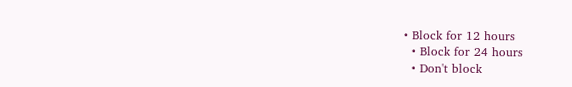• Block for 12 hours
  • Block for 24 hours
  • Don't block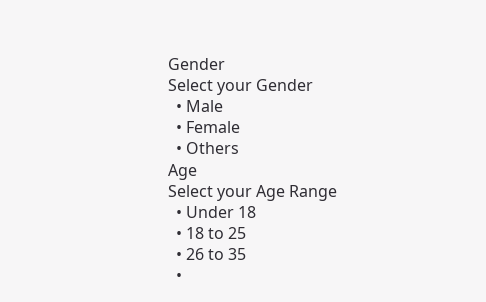Gender
Select your Gender
  • Male
  • Female
  • Others
Age
Select your Age Range
  • Under 18
  • 18 to 25
  • 26 to 35
  •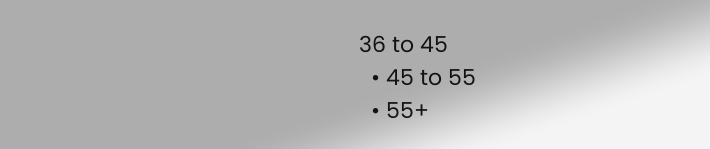36 to 45
  • 45 to 55
  • 55+